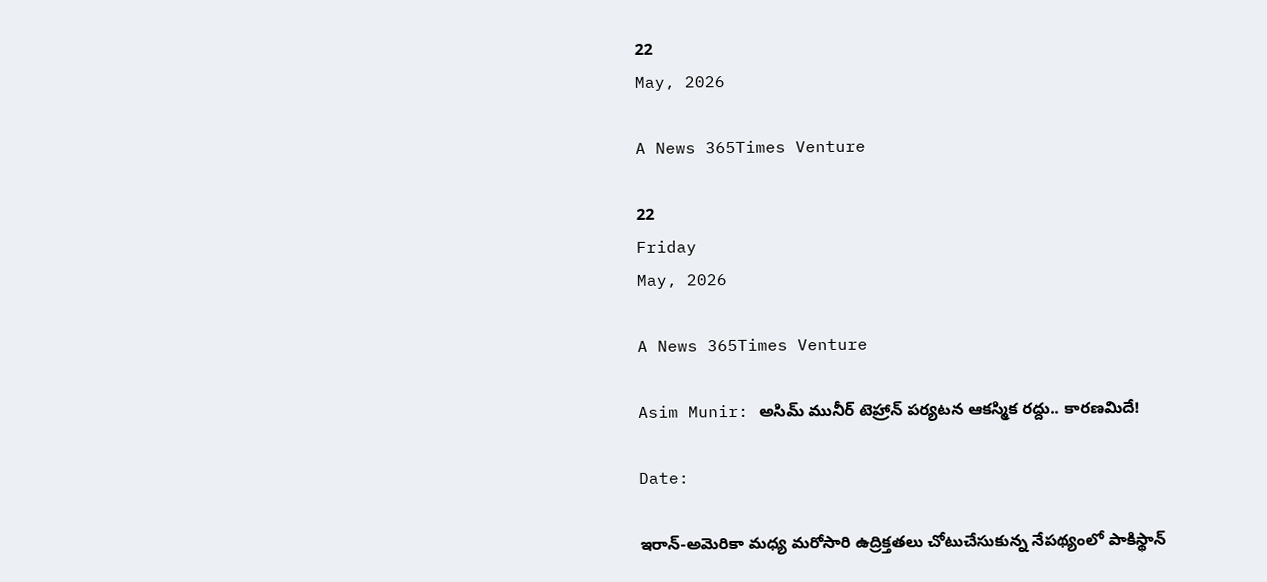22
May, 2026

A News 365Times Venture

22
Friday
May, 2026

A News 365Times Venture

Asim Munir: అసిమ్ మునీర్ టెహ్రాన్‌ పర్యటన ఆకస్మిక రద్దు.. కారణమిదే!

Date:

ఇరాన్-అమెరికా మధ్య మరోసారి ఉద్రిక్తతలు చోటుచేసుకున్న నేపథ్యంలో పాకిస్థాన్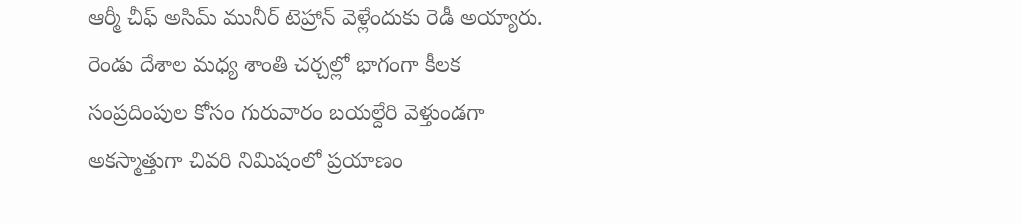ఆర్మీ చీఫ్ అసిమ్ మునీర్ టెహ్రాన్ వెళ్లేందుకు రెడీ అయ్యారు. రెండు దేశాల మధ్య శాంతి చర్చల్లో భాగంగా కీలక సంప్రదింపుల కోసం గురువారం బయల్దేరి వెళ్తుండగా అకస్మాత్తుగా చివరి నిమిషంలో ప్రయాణం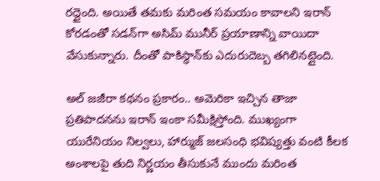రద్దైంది. అయితే తమకు మరింత సమయం కావాలని ఇరాన్ కోరడంతో సడన్‌గా అసిమ్ మునీర్ ప్రయాణాన్ని వాయిదా వేసుకున్నారు. దీంతో పాకిస్థాన్‌కు ఎదురుదెబ్బ తగిలినట్లైంది.

అల్ జజీరా కథనం ప్రకారం.. అమెరికా ఇచ్చిన తాజా ప్రతిపాదనను ఇరాన్ ఇంకా సమీక్షిస్తోంది. ముఖ్యంగా యురేనియం నిల్వలు, హార్ముజ్ జలసంధి భవిష్యత్తు వంటి కీలక అంశాలపై తుది నిర్ణయం తీసుకునే ముందు మరింత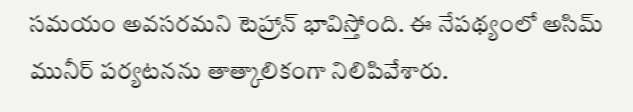సమయం అవసరమని టెహ్రాన్ భావిస్తోంది. ఈ నేపథ్యంలో అసిమ్ మునీర్ పర్యటనను తాత్కాలికంగా నిలిపివేశారు.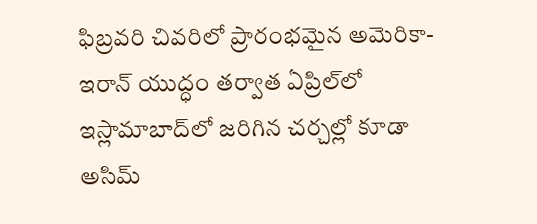ఫిబ్రవరి చివరిలో ప్రారంభమైన అమెరికా-ఇరాన్ యుద్ధం తర్వాత ఏప్రిల్‌లో ఇస్లామాబాద్‌లో జరిగిన చర్చల్లో కూడా అసిమ్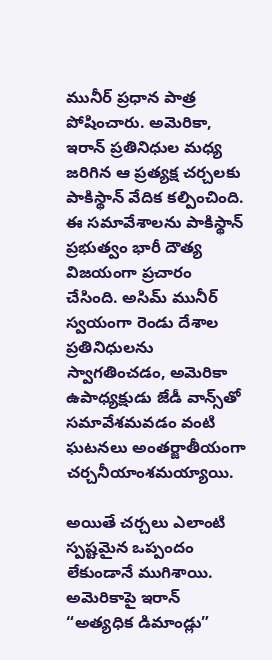మునీర్ ప్రధాన పాత్ర పోషించారు. అమెరికా, ఇరాన్ ప్రతినిధుల మధ్య జరిగిన ఆ ప్రత్యక్ష చర్చలకు పాకిస్థాన్ వేదిక కల్పించింది. ఈ సమావేశాలను పాకిస్థాన్ ప్రభుత్వం భారీ దౌత్య విజయంగా ప్రచారం చేసింది. అసిమ్ మునీర్ స్వయంగా రెండు దేశాల ప్రతినిధులను స్వాగతించడం, అమెరికా ఉపాధ్యక్షుడు జేడీ వాన్స్‌తో సమావేశమవడం వంటి ఘటనలు అంతర్జాతీయంగా చర్చనీయాంశమయ్యాయి.

అయితే చర్చలు ఎలాంటి స్పష్టమైన ఒప్పందం లేకుండానే ముగిశాయి. అమెరికాపై ఇరాన్ “అత్యధిక డిమాండ్లు”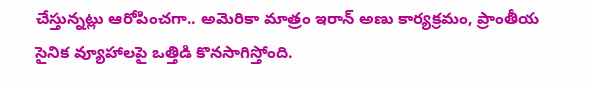చేస్తున్నట్లు ఆరోపించగా.. అమెరికా మాత్రం ఇరాన్ అణు కార్యక్రమం, ప్రాంతీయ సైనిక వ్యూహాలపై ఒత్తిడి కొనసాగిస్తోంది.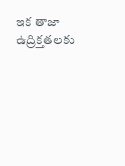ఇక తాజా ఉద్రిక్తతలకు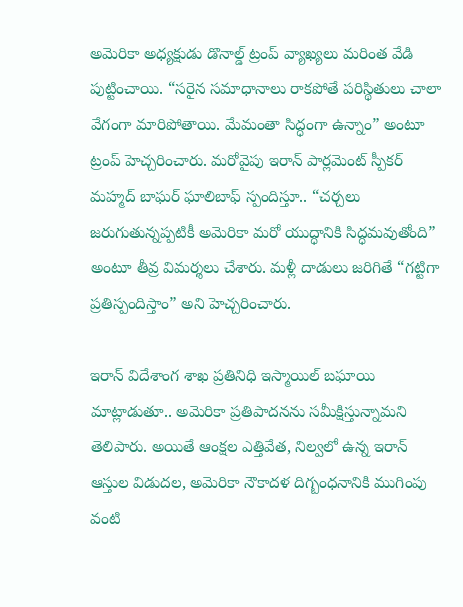అమెరికా అధ్యక్షుడు డొనాల్డ్ ట్రంప్ వ్యాఖ్యలు మరింత వేడి పుట్టించాయి. “సరైన సమాధానాలు రాకపోతే పరిస్థితులు చాలా వేగంగా మారిపోతాయి. మేమంతా సిద్ధంగా ఉన్నాం” అంటూ ట్రంప్ హెచ్చరించారు. మరోవైపు ఇరాన్ పార్లమెంట్ స్పీకర్ మహ్మద్ బాఘర్ ఘాలిబాఫ్ స్పందిస్తూ.. “చర్చలు జరుగుతున్నప్పటికీ అమెరికా మరో యుద్ధానికి సిద్ధమవుతోంది” అంటూ తీవ్ర విమర్శలు చేశారు. మళ్లీ దాడులు జరిగితే “గట్టిగా ప్రతిస్పందిస్తాం” అని హెచ్చరించారు.

ఇరాన్ విదేశాంగ శాఖ ప్రతినిధి ఇస్మాయిల్ బఘాయి మాట్లాడుతూ.. అమెరికా ప్రతిపాదనను సమీక్షిస్తున్నామని తెలిపారు. అయితే ఆంక్షల ఎత్తివేత, నిల్వలో ఉన్న ఇరాన్ ఆస్తుల విడుదల, అమెరికా నౌకాదళ దిగ్బంధనానికి ముగింపు వంటి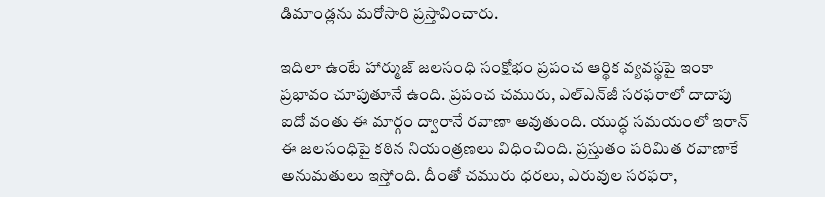డిమాండ్లను మరోసారి ప్రస్తావించారు.

ఇదిలా ఉంటే హార్ముజ్ జలసంధి సంక్షోభం ప్రపంచ ఆర్థిక వ్యవస్థపై ఇంకా ప్రభావం చూపుతూనే ఉంది. ప్రపంచ చమురు, ఎల్‌ఎన్‌జీ సరఫరాలో దాదాపు ఐదో వంతు ఈ మార్గం ద్వారానే రవాణా అవుతుంది. యుద్ధ సమయంలో ఇరాన్ ఈ జలసంధిపై కఠిన నియంత్రణలు విధించింది. ప్రస్తుతం పరిమిత రవాణాకే అనుమతులు ఇస్తోంది. దీంతో చమురు ధరలు, ఎరువుల సరఫరా,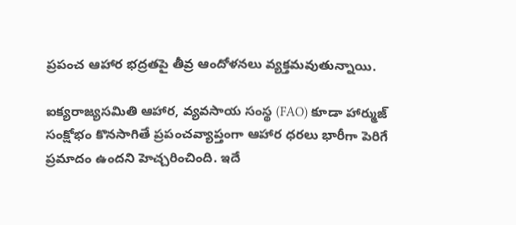ప్రపంచ ఆహార భద్రతపై తీవ్ర ఆందోళనలు వ్యక్తమవుతున్నాయి.

ఐక్యరాజ్యసమితి ఆహార, వ్యవసాయ సంస్థ (FAO) కూడా హార్ముజ్ సంక్షోభం కొనసాగితే ప్రపంచవ్యాప్తంగా ఆహార ధరలు భారీగా పెరిగే ప్రమాదం ఉందని హెచ్చరించింది. ఇదే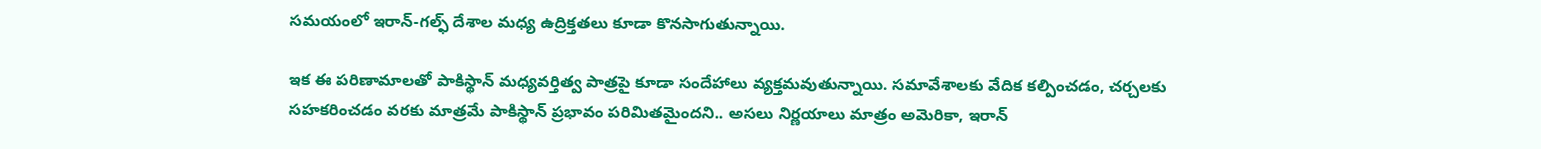సమయంలో ఇరాన్-గల్ఫ్ దేశాల మధ్య ఉద్రిక్తతలు కూడా కొనసాగుతున్నాయి.

ఇక ఈ పరిణామాలతో పాకిస్థాన్ మధ్యవర్తిత్వ పాత్రపై కూడా సందేహాలు వ్యక్తమవుతున్నాయి. సమావేశాలకు వేదిక కల్పించడం, చర్చలకు సహకరించడం వరకు మాత్రమే పాకిస్థాన్ ప్రభావం పరిమితమైందని.. అసలు నిర్ణయాలు మాత్రం అమెరికా, ఇరాన్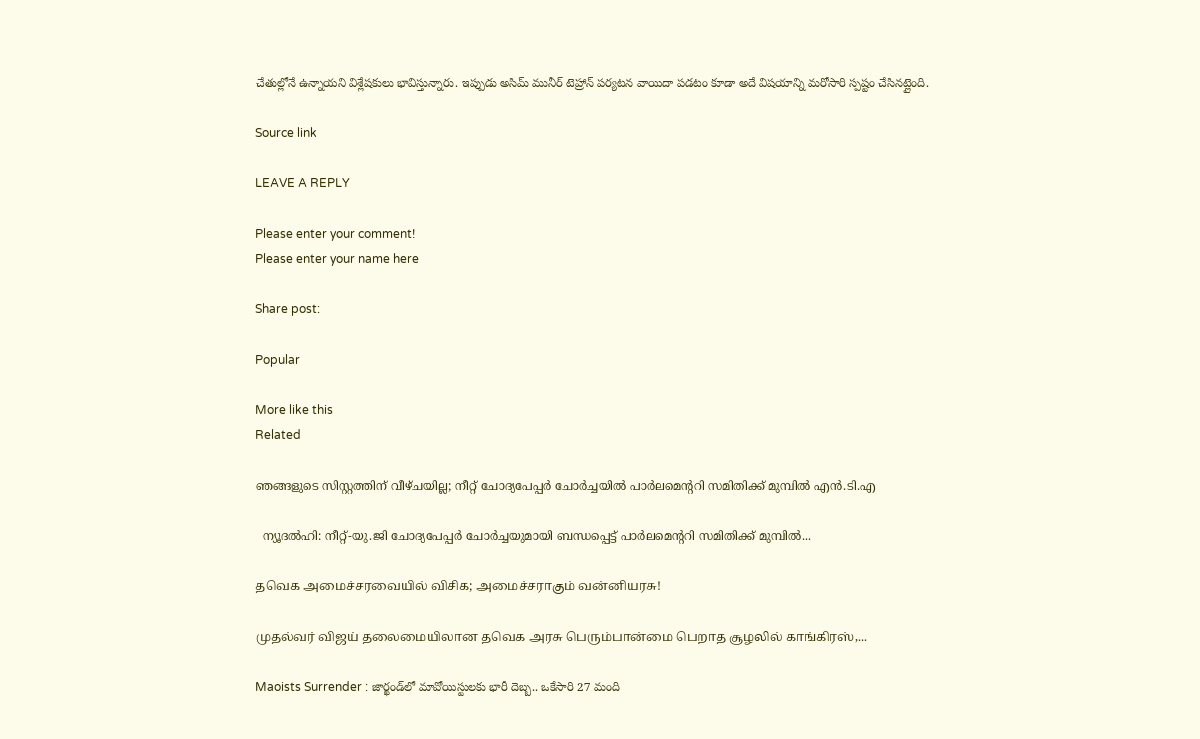చేతుల్లోనే ఉన్నాయని విశ్లేషకులు భావిస్తున్నారు. ఇప్పుడు అసిమ్ మునీర్ టెహ్రాన్ పర్యటన వాయిదా పడటం కూడా అదే విషయాన్ని మరోసారి స్పష్టం చేసినట్లైంది.

Source link

LEAVE A REPLY

Please enter your comment!
Please enter your name here

Share post:

Popular

More like this
Related

ഞങ്ങളുടെ സിസ്റ്റത്തിന് വീഴ്ചയില്ല; നീറ്റ് ചോദ്യപേപ്പര്‍ ചോര്‍ച്ചയില്‍ പാര്‍ലമെന്ററി സമിതിക്ക് മുമ്പില്‍ എന്‍.ടി.എ

  ന്യൂദല്‍ഹി: നീറ്റ്-യു.ജി ചോദ്യപേപ്പര്‍ ചോര്‍ച്ചയുമായി ബന്ധപ്പെട്ട് പാര്‍ലമെന്ററി സമിതിക്ക് മുമ്പില്‍...

தவெக அமைச்சரவையில் விசிக; அமைச்சராகும் வன்னியரசு!

முதல்வர் விஜய் தலைமையிலான தவெக அரசு பெரும்பான்மை பெறாத சூழலில் காங்கிரஸ்,...

Maoists Surrender : జార్ఖండ్‌లో మావోయిస్టులకు భారీ దెబ్బ.. ఒకేసారి 27 మంది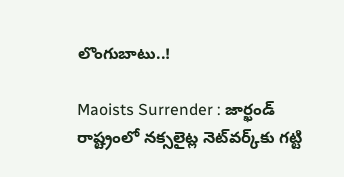లొంగుబాటు..!

Maoists Surrender : జార్ఖండ్ రాష్ట్రంలో నక్సలైట్ల నెట్‌వర్క్‌కు గట్టి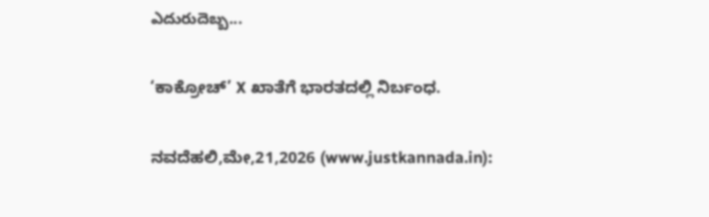ఎదురుదెబ్బ...

‘ಕಾಕ್ರೋಚ್’ X ಖಾತೆಗೆ ಭಾರತದಲ್ಲಿ ನಿರ್ಬಂಧ.

ನವದೆಹಲಿ,ಮೇ,21,2026 (www.justkannada.in):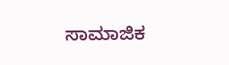ಸಾಮಾಜಿಕ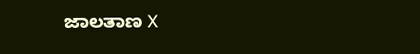ಜಾಲತಾಣ X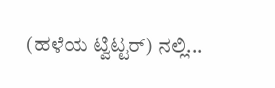(ಹಳೆಯ ಟ್ವಿಟ್ಟರ್) ನಲ್ಲಿ...